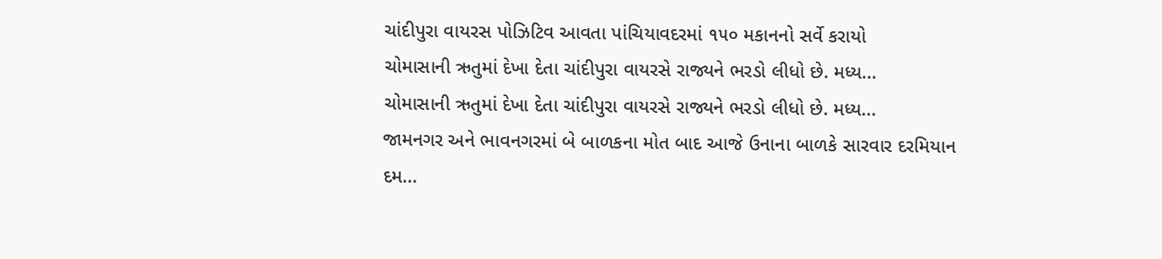ચાંદીપુરા વાયરસ પોઝિટિવ આવતા પાંચિયાવદરમાં ૧૫૦ મકાનનો સર્વે કરાયો
ચોમાસાની ઋતુમાં દેખા દેતા ચાંદીપુરા વાયરસે રાજ્યને ભરડો લીધો છે. મધ્ય...
ચોમાસાની ઋતુમાં દેખા દેતા ચાંદીપુરા વાયરસે રાજ્યને ભરડો લીધો છે. મધ્ય...
જામનગર અને ભાવનગરમાં બે બાળકના મોત બાદ આજે ઉનાના બાળકે સારવાર દરમિયાન દમ...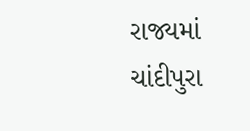રાજ્યમાં ચાંદીપુરા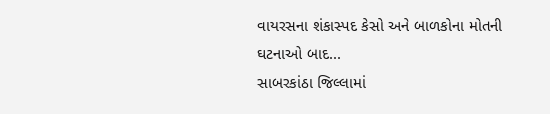વાયરસના શંકાસ્પદ કેસો અને બાળકોના મોતની ઘટનાઓ બાદ...
સાબરકાંઠા જિલ્લામાં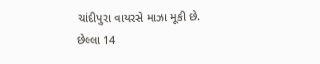ચાંદીપુરા વાયરસે માઝા મૂકી છે. છેલ્લા 14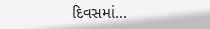દિવસમાં...